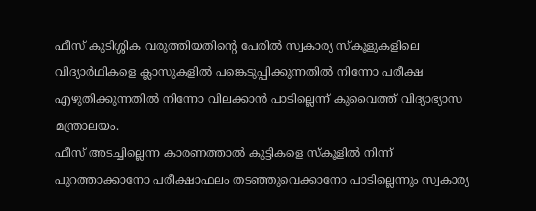ഫീസ് കുടിശ്ശിക വരുത്തിയതിന്റെ പേരിൽ സ്വകാര്യ സ്കൂളുകളിലെ വിദ്യാർഥികളെ ക്ലാസുകളിൽ പങ്കെടുപ്പിക്കുന്നതിൽ നിന്നോ പരീക്ഷ എഴുതിക്കുന്നതിൽ നിന്നോ വിലക്കാൻ പാടില്ലെന്ന് കുവൈത്ത് വിദ്യാഭ്യാസ മന്ത്രാലയം.
ഫീസ് അടച്ചില്ലെന്ന കാരണത്താൽ കുട്ടികളെ സ്കൂളിൽ നിന്ന് പുറത്താക്കാനോ പരീക്ഷാഫലം തടഞ്ഞുവെക്കാനോ പാടില്ലെന്നും സ്വകാര്യ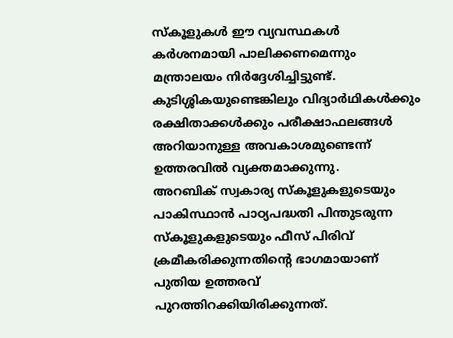സ്കൂളുകൾ ഈ വ്യവസ്ഥകൾ കർശനമായി പാലിക്കണമെന്നും മന്ത്രാലയം നിർദ്ദേശിച്ചിട്ടുണ്ട്.
കുടിശ്ശികയുണ്ടെങ്കിലും വിദ്യാർഥികൾക്കും രക്ഷിതാക്കൾക്കും പരീക്ഷാഫലങ്ങൾ അറിയാനുള്ള അവകാശമുണ്ടെന്ന് ഉത്തരവിൽ വ്യക്തമാക്കുന്നു.
അറബിക് സ്വകാര്യ സ്കൂളുകളുടെയും പാകിസ്ഥാൻ പാഠ്യപദ്ധതി പിന്തുടരുന്ന സ്കൂളുകളുടെയും ഫീസ് പിരിവ് ക്രമീകരിക്കുന്നതിന്റെ ഭാഗമായാണ് പുതിയ ഉത്തരവ് പുറത്തിറക്കിയിരിക്കുന്നത്.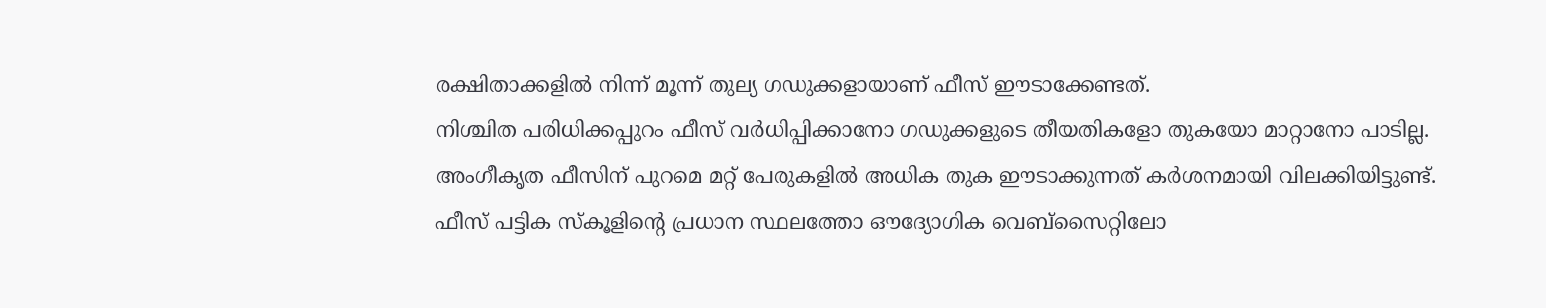രക്ഷിതാക്കളിൽ നിന്ന് മൂന്ന് തുല്യ ഗഡുക്കളായാണ് ഫീസ് ഈടാക്കേണ്ടത്.
നിശ്ചിത പരിധിക്കപ്പുറം ഫീസ് വർധിപ്പിക്കാനോ ഗഡുക്കളുടെ തീയതികളോ തുകയോ മാറ്റാനോ പാടില്ല. അംഗീകൃത ഫീസിന് പുറമെ മറ്റ് പേരുകളിൽ അധിക തുക ഈടാക്കുന്നത് കർശനമായി വിലക്കിയിട്ടുണ്ട്.
ഫീസ് പട്ടിക സ്കൂളിന്റെ പ്രധാന സ്ഥലത്തോ ഔദ്യോഗിക വെബ്സൈറ്റിലോ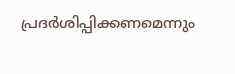പ്രദർശിപ്പിക്കണമെന്നും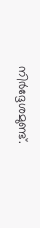നിർദ്ദേശമുണ്ട്.